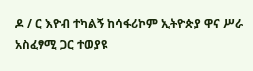ዶ / ር እዮብ ተካልኝ ከሳፋሪኮም ኢትዮጵያ ዋና ሥራ አስፈፃሚ ጋር ተወያዩ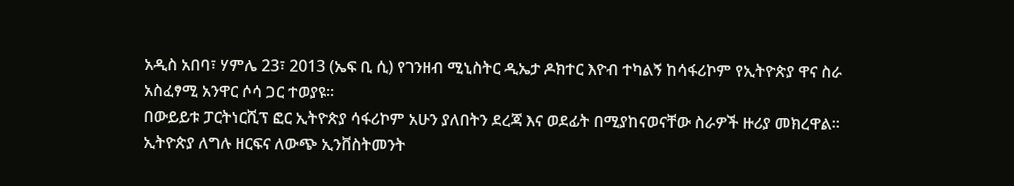አዲስ አበባ፣ ሃምሌ 23፣ 2013 (ኤፍ ቢ ሲ) የገንዘብ ሚኒስትር ዲኤታ ዶክተር እዮብ ተካልኝ ከሳፋሪኮም የኢትዮጵያ ዋና ስራ አስፈፃሚ አንዋር ሶሳ ጋር ተወያዩ፡፡
በውይይቱ ፓርትነርሺፕ ፎር ኢትዮጵያ ሳፋሪኮም አሁን ያለበትን ደረጃ እና ወደፊት በሚያከናወናቸው ስራዎች ዙሪያ መክረዋል፡፡
ኢትዮጵያ ለግሉ ዘርፍና ለውጭ ኢንቨስትመንት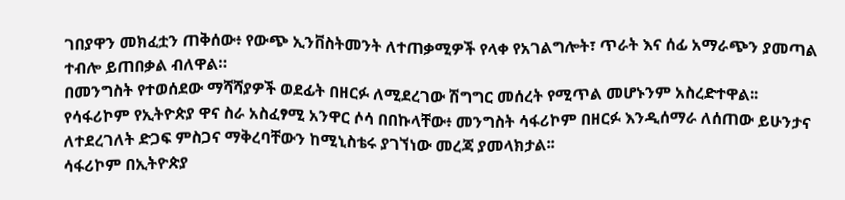ገበያዋን መክፈቷን ጠቅሰው፥ የውጭ ኢንቨስትመንት ለተጠቃሚዎች የላቀ የአገልግሎት፣ ጥራት እና ሰፊ አማራጭን ያመጣል ተብሎ ይጠበቃል ብለዋል።
በመንግስት የተወሰደው ማሻሻያዎች ወደፊት በዘርፉ ለሚደረገው ሽግግር መሰረት የሚጥል መሆኑንም አስረድተዋል፡፡
የሳፋሪኮም የኢትዮጵያ ዋና ስራ አስፈፃሚ አንዋር ሶሳ በበኩላቸው፥ መንግስት ሳፋሪኮም በዘርፉ እንዲሰማራ ለሰጠው ይሁንታና ለተደረገለት ድጋፍ ምስጋና ማቅረባቸውን ከሚኒስቴሩ ያገኘነው መረጃ ያመላክታል፡፡
ሳፋሪኮም በኢትዮጵያ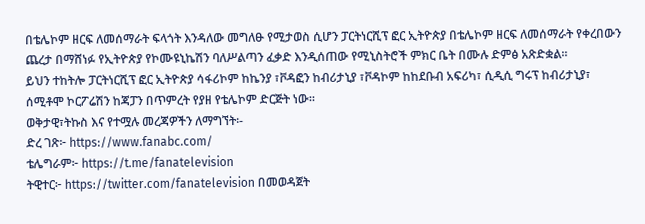በቴሌኮም ዘርፍ ለመሰማራት ፍላጎት እንዳለው መግለፁ የሚታወስ ሲሆን ፓርትነርሺፕ ፎር ኢትዮጵያ በቴሌኮም ዘርፍ ለመሰማራት የቀረበውን ጨረታ በማሸነፉ የኢትዮጵያ የኮሙዩኒኬሽን ባለሥልጣን ፈቃድ እንዲሰጠው የሚኒስትሮች ምክር ቤት በሙሉ ድምፅ አጽድቋል።
ይህን ተከትሎ ፓርትነርሺፕ ፎር ኢትዮጵያ ሳፋሪኮም ከኬንያ ፣ቮዳፎን ከብሪታኒያ ፣ቮዳኮም ከከደቡብ አፍሪካ፣ ሲዲሲ ግሩፕ ከብሪታኒያ፣ ሰሚቶሞ ኮርፖሬሽን ከጃፓን በጥምረት የያዘ የቴሌኮም ድርጅት ነው።
ወቅታዊ፣ትኩስ እና የተሟሉ መረጃዎችን ለማግኘት፡-
ድረ ገጽ፦ https://www.fanabc.com/
ቴሌግራም፦ https://t.me/fanatelevision
ትዊተር፦ https://twitter.com/fanatelevision በመወዳጀት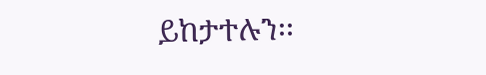ይከታተሉን፡፡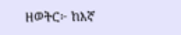ዘወትር፦ ከእኛ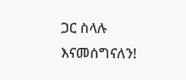ጋር ስላሉ እናመሰግናለን!